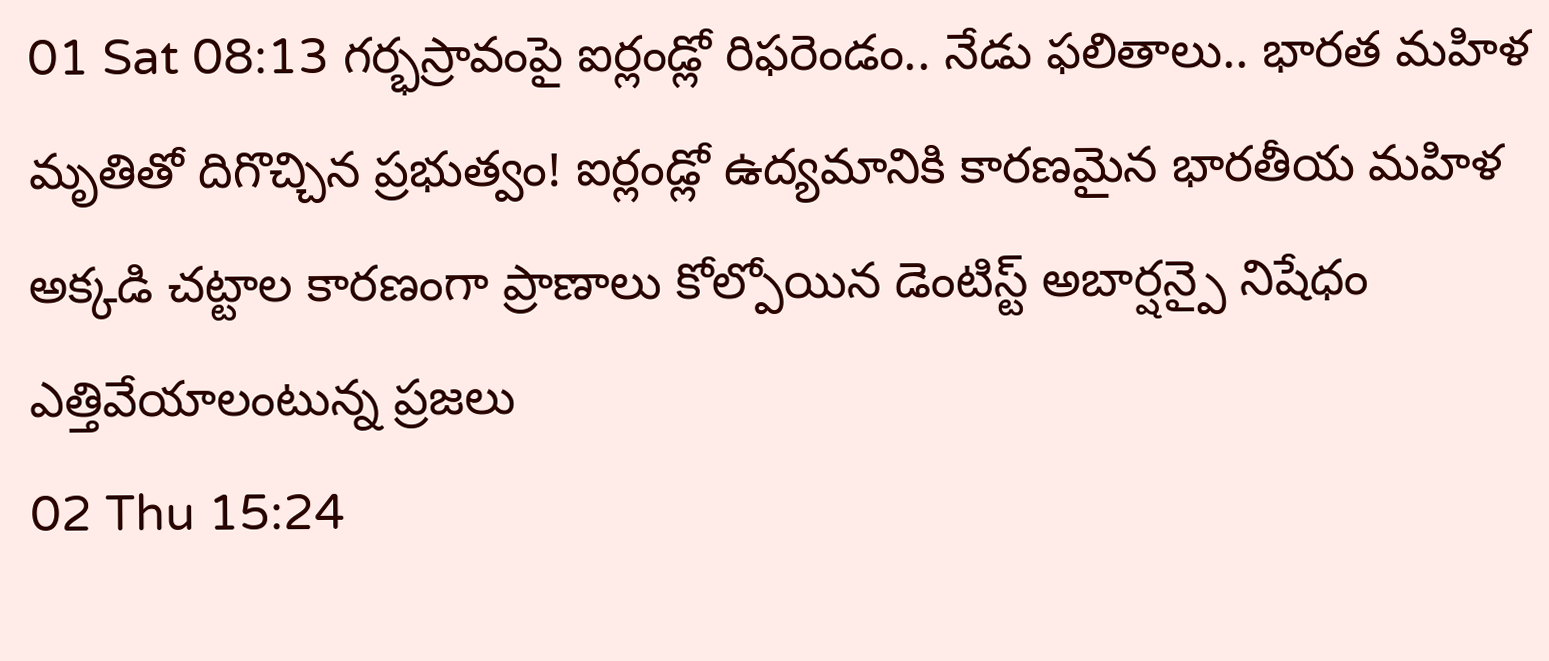01 Sat 08:13 గర్భస్రావంపై ఐర్లండ్లో రిఫరెండం.. నేడు ఫలితాలు.. భారత మహిళ మృతితో దిగొచ్చిన ప్రభుత్వం! ఐర్లండ్లో ఉద్యమానికి కారణమైన భారతీయ మహిళ అక్కడి చట్టాల కారణంగా ప్రాణాలు కోల్పోయిన డెంటిస్ట్ అబార్షన్పై నిషేధం ఎత్తివేయాలంటున్న ప్రజలు
02 Thu 15:24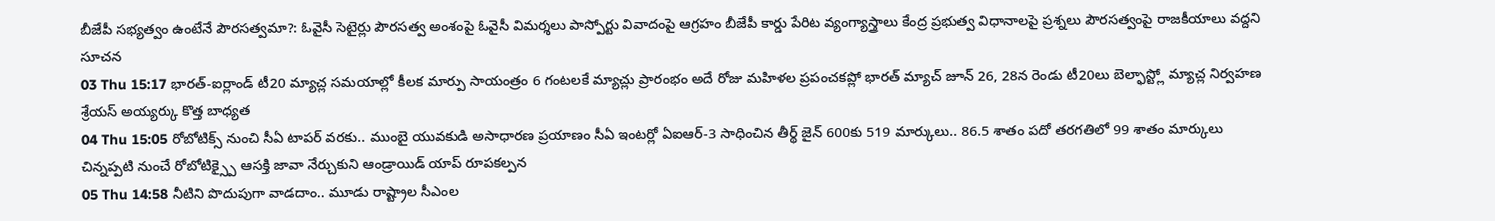బీజేపీ సభ్యత్వం ఉంటేనే పౌరసత్వమా?: ఓవైసీ సెటైర్లు పౌరసత్వ అంశంపై ఓవైసీ విమర్శలు పాస్పోర్టు వివాదంపై ఆగ్రహం బీజేపీ కార్డు పేరిట వ్యంగ్యాస్త్రాలు కేంద్ర ప్రభుత్వ విధానాలపై ప్రశ్నలు పౌరసత్వంపై రాజకీయాలు వద్దని సూచన
03 Thu 15:17 భారత్-ఐర్లాండ్ టీ20 మ్యాచ్ల సమయాల్లో కీలక మార్పు సాయంత్రం 6 గంటలకే మ్యాచ్లు ప్రారంభం అదే రోజు మహిళల ప్రపంచకప్లో భారత్ మ్యాచ్ జూన్ 26, 28న రెండు టీ20లు బెల్ఫాస్ట్లో మ్యాచ్ల నిర్వహణ శ్రేయస్ అయ్యర్కు కొత్త బాధ్యత
04 Thu 15:05 రోబోటిక్స్ నుంచి సీఏ టాపర్ వరకు.. ముంబై యువకుడి అసాధారణ ప్రయాణం సీఏ ఇంటర్లో ఏఐఆర్-3 సాధించిన తీర్థ్ జైన్ 600కు 519 మార్కులు.. 86.5 శాతం పదో తరగతిలో 99 శాతం మార్కులు చిన్నప్పటి నుంచే రోబోటిక్స్పై ఆసక్తి జావా నేర్చుకుని ఆండ్రాయిడ్ యాప్ రూపకల్పన
05 Thu 14:58 నీటిని పొదుపుగా వాడదాం.. మూడు రాష్ట్రాల సీఎంల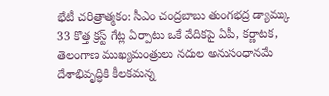భేటీ చరిత్రాత్మకం: సీఎం చంద్రబాబు తుంగభద్ర డ్యామ్కు 33 కొత్త క్రస్ట్ గేట్ల ఏర్పాటు ఒకే వేదికపై ఏపీ, కర్ణాటక, తెలంగాణ ముఖ్యమంత్రులు నదుల అనుసంధానమే దేశాభివృద్ధికి కీలకమన్న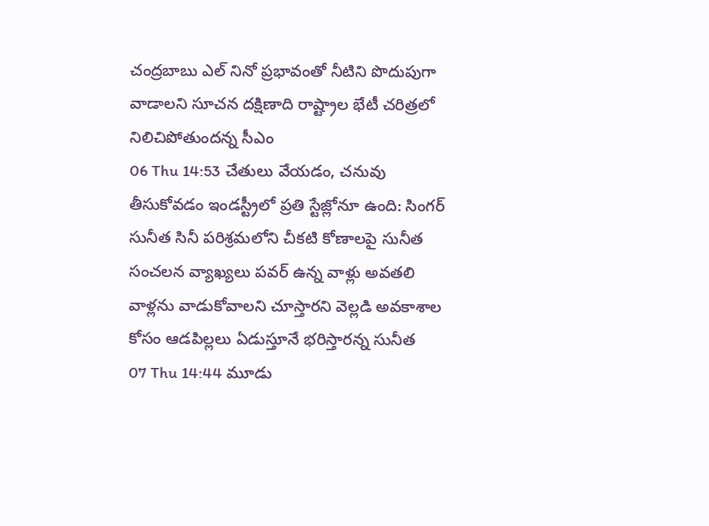చంద్రబాబు ఎల్ నినో ప్రభావంతో నీటిని పొదుపుగా వాడాలని సూచన దక్షిణాది రాష్ట్రాల భేటీ చరిత్రలో నిలిచిపోతుందన్న సీఎం
06 Thu 14:53 చేతులు వేయడం, చనువు తీసుకోవడం ఇండస్ట్రీలో ప్రతి స్టేజ్లోనూ ఉంది: సింగర్ సునీత సినీ పరిశ్రమలోని చీకటి కోణాలపై సునీత సంచలన వ్యాఖ్యలు పవర్ ఉన్న వాళ్లు అవతలి వాళ్లను వాడుకోవాలని చూస్తారని వెల్లడి అవకాశాల కోసం ఆడపిల్లలు ఏడుస్తూనే భరిస్తారన్న సునీత
07 Thu 14:44 మూడు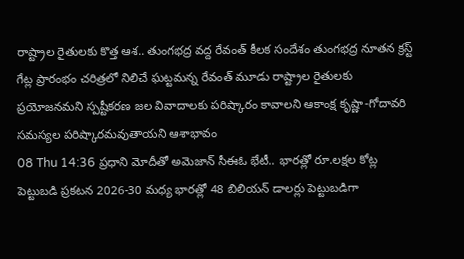రాష్ట్రాల రైతులకు కొత్త ఆశ.. తుంగభద్ర వద్ద రేవంత్ కీలక సందేశం తుంగభద్ర నూతన క్రస్ట్ గేట్ల ప్రారంభం చరిత్రలో నిలిచే ఘట్టమన్న రేవంత్ మూడు రాష్ట్రాల రైతులకు ప్రయోజనమని స్పష్టీకరణ జల వివాదాలకు పరిష్కారం కావాలని ఆకాంక్ష కృష్ణా-గోదావరి సమస్యల పరిష్కారమవుతాయని ఆశాభావం
08 Thu 14:36 ప్రధాని మోదీతో అమెజాన్ సీఈఓ భేటీ.. భారత్లో రూ.లక్షల కోట్ల పెట్టుబడి ప్రకటన 2026-30 మధ్య భారత్లో 48 బిలియన్ డాలర్లు పెట్టుబడిగా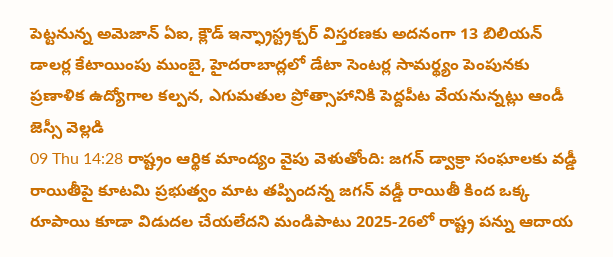పెట్టనున్న అమెజాన్ ఏఐ, క్లౌడ్ ఇన్ఫ్రాస్ట్రక్చర్ విస్తరణకు అదనంగా 13 బిలియన్ డాలర్ల కేటాయింపు ముంబై, హైదరాబాద్లలో డేటా సెంటర్ల సామర్థ్యం పెంపునకు ప్రణాళిక ఉద్యోగాల కల్పన, ఎగుమతుల ప్రోత్సాహానికి పెద్దపీట వేయనున్నట్లు ఆండీ జెస్సీ వెల్లడి
09 Thu 14:28 రాష్ట్రం ఆర్థిక మాంద్యం వైపు వెళుతోంది: జగన్ డ్వాక్రా సంఘాలకు వడ్డీ రాయితీపై కూటమి ప్రభుత్వం మాట తప్పిందన్న జగన్ వడ్డీ రాయితీ కింద ఒక్క రూపాయి కూడా విడుదల చేయలేదని మండిపాటు 2025-26లో రాష్ట్ర పన్ను ఆదాయ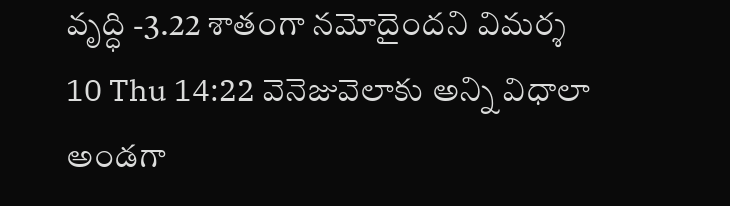వృద్ధి -3.22 శాతంగా నమోదైందని విమర్శ
10 Thu 14:22 వెనెజువెలాకు అన్ని విధాలా అండగా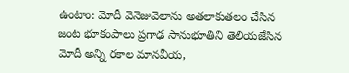ఉంటాం: మోదీ వెనెజువెలాను అతలాకుతలం చేసిన జంట భూకంపాలు ప్రగాఢ సానుభూతిని తెలియజేసిన మోదీ అన్ని రకాల మానవీయ,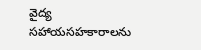వైద్య సహాయసహకారాలను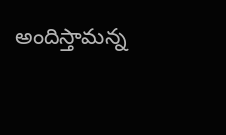అందిస్తామన్న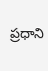ప్రధాని